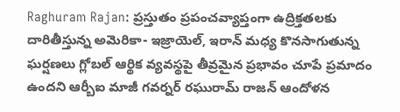Raghuram Rajan: ప్రస్తుతం ప్రపంచవ్యాప్తంగా ఉద్రిక్తతలకు దారితీస్తున్న అమెరికా- ఇజ్రాయెల్, ఇరాన్ మధ్య కొనసాగుతున్న ఘర్షణలు గ్లోబల్ ఆర్థిక వ్యవస్థపై తీవ్రమైన ప్రభావం చూపే ప్రమాదం ఉందని ఆర్బీఐ మాజీ గవర్నర్ రఘురామ్ రాజన్ ఆందోళన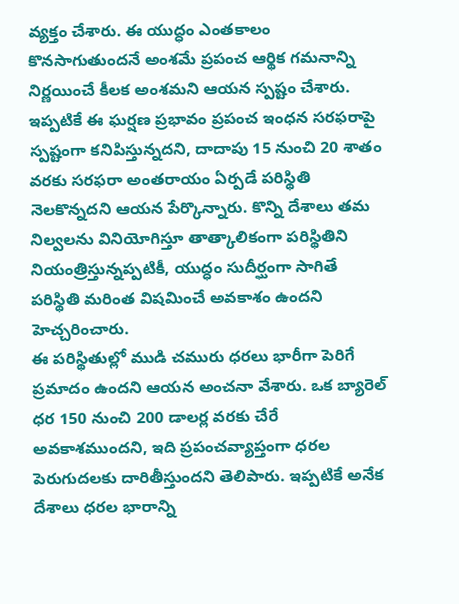వ్యక్తం చేశారు. ఈ యుద్ధం ఎంతకాలం కొనసాగుతుందనే అంశమే ప్రపంచ ఆర్థిక గమనాన్ని నిర్ణయించే కీలక అంశమని ఆయన స్పష్టం చేశారు. ఇప్పటికే ఈ ఘర్షణ ప్రభావం ప్రపంచ ఇంధన సరఫరాపై స్పష్టంగా కనిపిస్తున్నదని, దాదాపు 15 నుంచి 20 శాతం వరకు సరఫరా అంతరాయం ఏర్పడే పరిస్థితి నెలకొన్నదని ఆయన పేర్కొన్నారు. కొన్ని దేశాలు తమ నిల్వలను వినియోగిస్తూ తాత్కాలికంగా పరిస్థితిని నియంత్రిస్తున్నప్పటికీ, యుద్ధం సుదీర్ఘంగా సాగితే పరిస్థితి మరింత విషమించే అవకాశం ఉందని హెచ్చరించారు.
ఈ పరిస్థితుల్లో ముడి చమురు ధరలు భారీగా పెరిగే ప్రమాదం ఉందని ఆయన అంచనా వేశారు. ఒక బ్యారెల్ ధర 150 నుంచి 200 డాలర్ల వరకు చేరే అవకాశముందని, ఇది ప్రపంచవ్యాప్తంగా ధరల పెరుగుదలకు దారితీస్తుందని తెలిపారు. ఇప్పటికే అనేక దేశాలు ధరల భారాన్ని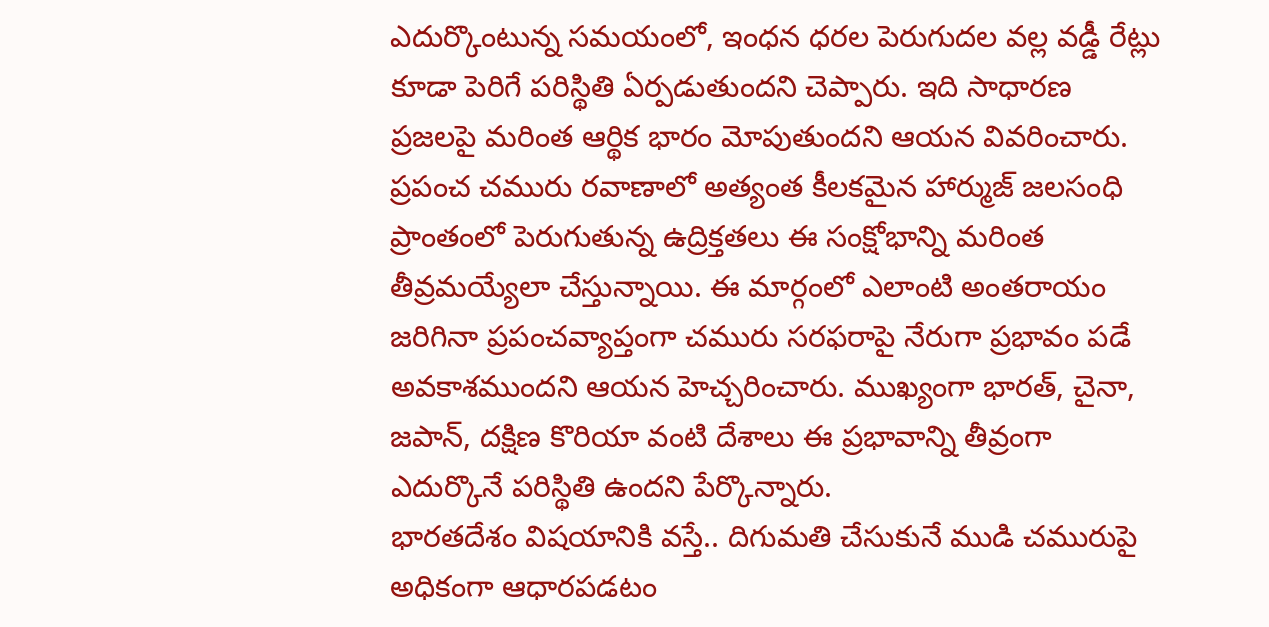ఎదుర్కొంటున్న సమయంలో, ఇంధన ధరల పెరుగుదల వల్ల వడ్డీ రేట్లు కూడా పెరిగే పరిస్థితి ఏర్పడుతుందని చెప్పారు. ఇది సాధారణ ప్రజలపై మరింత ఆర్థిక భారం మోపుతుందని ఆయన వివరించారు.
ప్రపంచ చమురు రవాణాలో అత్యంత కీలకమైన హార్ముజ్ జలసంధి ప్రాంతంలో పెరుగుతున్న ఉద్రిక్తతలు ఈ సంక్షోభాన్ని మరింత తీవ్రమయ్యేలా చేస్తున్నాయి. ఈ మార్గంలో ఎలాంటి అంతరాయం జరిగినా ప్రపంచవ్యాప్తంగా చమురు సరఫరాపై నేరుగా ప్రభావం పడే అవకాశముందని ఆయన హెచ్చరించారు. ముఖ్యంగా భారత్, చైనా, జపాన్, దక్షిణ కొరియా వంటి దేశాలు ఈ ప్రభావాన్ని తీవ్రంగా ఎదుర్కొనే పరిస్థితి ఉందని పేర్కొన్నారు.
భారతదేశం విషయానికి వస్తే.. దిగుమతి చేసుకునే ముడి చమురుపై అధికంగా ఆధారపడటం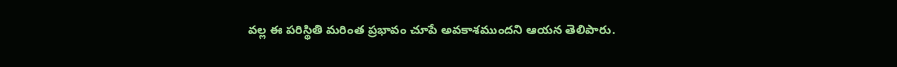వల్ల ఈ పరిస్థితి మరింత ప్రభావం చూపే అవకాశముందని ఆయన తెలిపారు.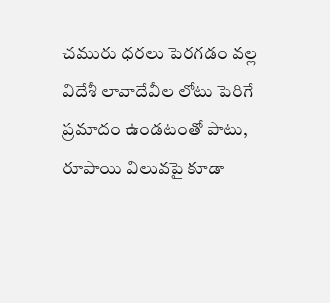చమురు ధరలు పెరగడం వల్ల విదేశీ లావాదేవీల లోటు పెరిగే ప్రమాదం ఉండటంతో పాటు, రూపాయి విలువపై కూడా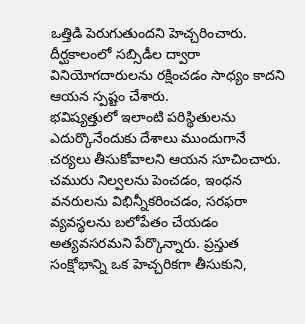ఒత్తిడి పెరుగుతుందని హెచ్చరించారు. దీర్ఘకాలంలో సబ్సిడీల ద్వారా వినియోగదారులను రక్షించడం సాధ్యం కాదని ఆయన స్పష్టం చేశారు.
భవిష్యత్తులో ఇలాంటి పరిస్థితులను ఎదుర్కొనేందుకు దేశాలు ముందుగానే చర్యలు తీసుకోవాలని ఆయన సూచించారు. చమురు నిల్వలను పెంచడం, ఇంధన వనరులను విభిన్నీకరించడం, సరఫరా వ్యవస్థలను బలోపేతం చేయడం అత్యవసరమని పేర్కొన్నారు. ప్రస్తుత సంక్షోభాన్ని ఒక హెచ్చరికగా తీసుకుని,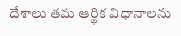దేశాలు తమ ఆర్థిక విధానాలను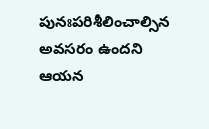పునఃపరిశీలించాల్సిన అవసరం ఉందని ఆయన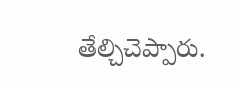తేల్చిచెప్పారు.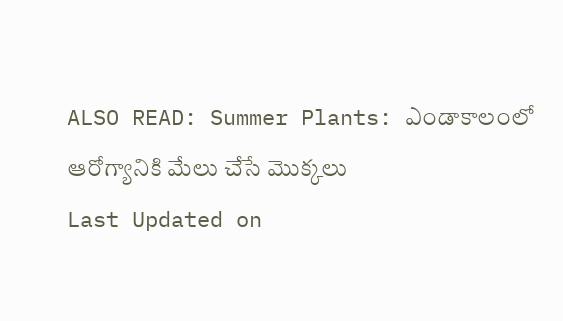ALSO READ: Summer Plants: ఎండాకాలంలో ఆరోగ్యానికి మేలు చేసే మొక్కలు
Last Updated on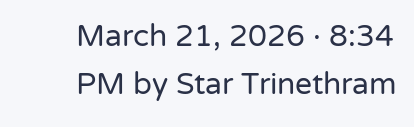March 21, 2026 · 8:34 PM by Star Trinethram